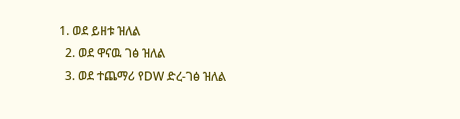1. ወደ ይዘቱ ዝለል
  2. ወደ ዋናዉ ገፅ ዝለል
  3. ወደ ተጨማሪ የDW ድረ-ገፅ ዝለል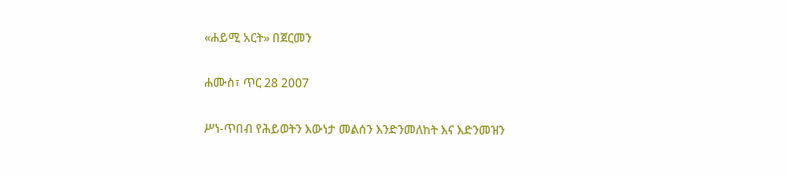«ሐይሚ አርት» በጀርመን

ሐሙስ፣ ጥር 28 2007

ሥነ-ጥበብ የሕይወትን እውነታ መልሰን እንድንመለከት እና እድንመዝን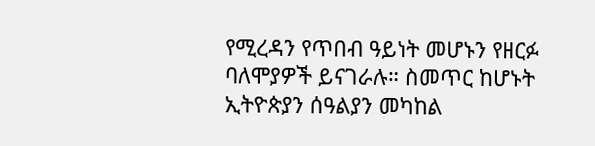የሚረዳን የጥበብ ዓይነት መሆኑን የዘርፉ ባለሞያዎች ይናገራሉ። ስመጥር ከሆኑት ኢትዮጵያን ሰዓልያን መካከል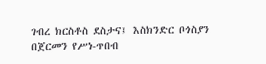ገብረ ክርስቶስ ደስታና፤ እስክንድር ቦጎስያን በጀርመን የሥነ-ጥበብ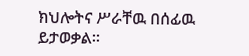ክህሎትና ሥራቸዉ በሰፊዉ ይታወቃል።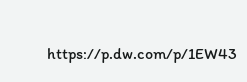https://p.dw.com/p/1EW43